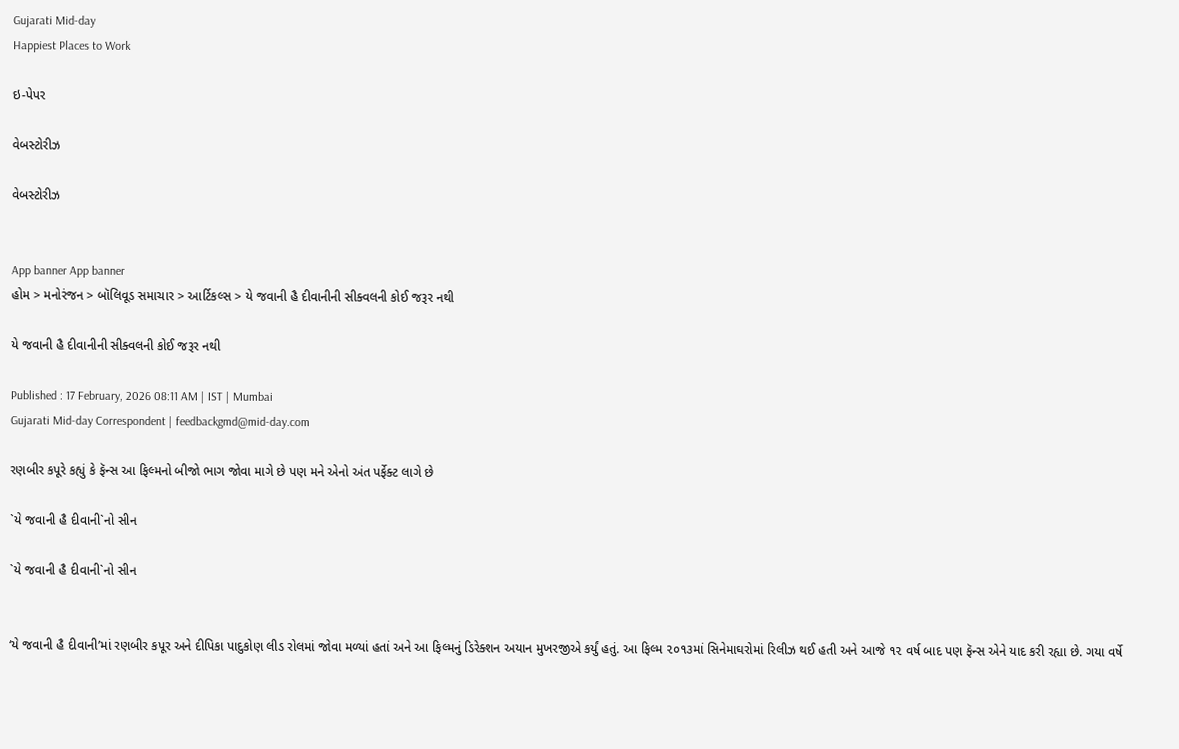Gujarati Mid-day
Happiest Places to Work

ઇ-પેપર

વેબસ્ટોરીઝ

વેબસ્ટોરીઝ


App banner App banner
હોમ > મનોરંજન > બૉલિવૂડ સમાચાર > આર્ટિકલ્સ > યે જવાની હૈ દીવાનીની સીક્વલની કોઈ જરૂર નથી

યે જવાની હૈ દીવાનીની સીક્વલની કોઈ જરૂર નથી

Published : 17 February, 2026 08:11 AM | IST | Mumbai
Gujarati Mid-day Correspondent | feedbackgmd@mid-day.com

રણબીર કપૂરે કહ્યું કે ફૅન્સ આ ફિલ્મનો બીજો ભાગ જોવા માગે છે પણ મને એનો અંત પર્ફેક્ટ લાગે છે

`યે જવાની હૈ દીવાની`નો સીન

`યે જવાની હૈ દીવાની`નો સીન


‘યે જવાની હૈ દીવાની’માં રણબીર કપૂર અને દીપિકા પાદુકોણ લીડ રોલમાં જોવા મળ્યાં હતાં અને આ ફિલ્મનું ડિરેક્શન અયાન મુખરજીએ કર્યું હતું. આ ફિલ્મ ૨૦૧૩માં સિનેમાઘરોમાં રિલીઝ થઈ હતી અને આજે ૧૨ વર્ષ બાદ પણ ફૅન્સ એને યાદ કરી રહ્યા છે. ગયા વર્ષે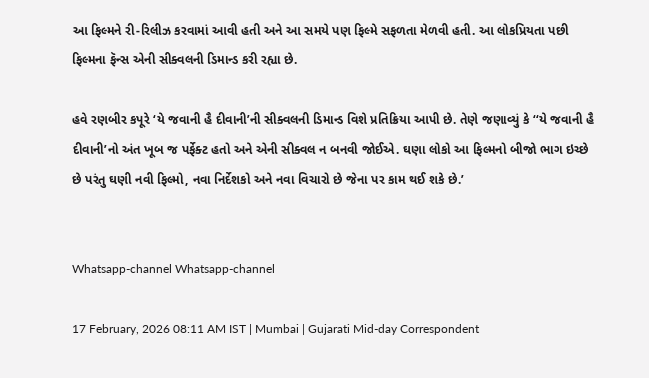આ ફિલ્મને રી-રિલીઝ કરવામાં આવી હતી અને આ સમયે પણ ફિલ્મે સફળતા મેળવી હતી. આ લોકપ્રિયતા પછી ફિલ્મના ફૅન્સ એની સીક્વલની ડિમાન્ડ કરી રહ્યા છે.

હવે રણબીર કપૂરે ‘યે જવાની હૈ દીવાની’ની સીક્વલની ડિમાન્ડ વિશે પ્રતિક્રિયા આપી છે. તેણે જણાવ્યું કે ‘‘યે જવાની હૈ દીવાની’નો અંત ખૂબ જ પર્ફેક્ટ હતો અને એની સીક્વલ ન બનવી જોઈએ. ઘણા લોકો આ ફિલ્મનો બીજો ભાગ ઇચ્છે છે પરંતુ ઘણી નવી ફિલ્મો, નવા નિર્દેશકો અને નવા વિચારો છે જેના પર કામ થઈ શકે છે.’


Whatsapp-channel Whatsapp-channel

17 February, 2026 08:11 AM IST | Mumbai | Gujarati Mid-day Correspondent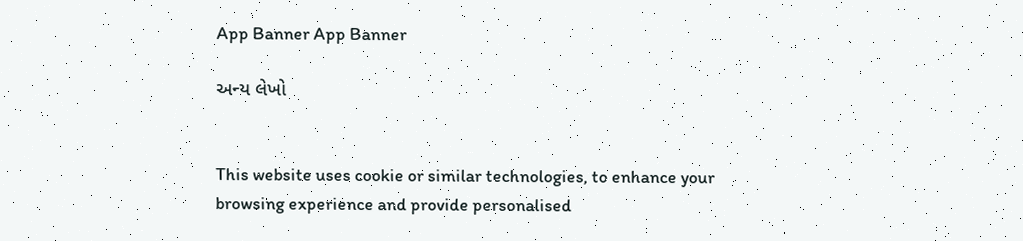App Banner App Banner

અન્ય લેખો


This website uses cookie or similar technologies, to enhance your browsing experience and provide personalised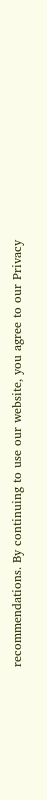recommendations. By continuing to use our website, you agree to our Privacy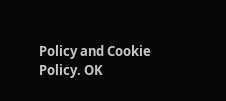Policy and Cookie Policy. OK